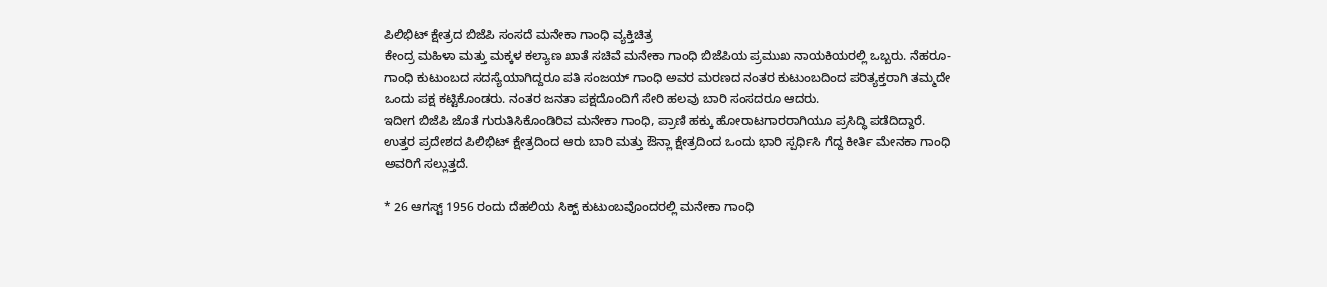ಪಿಲಿಭಿಟ್ ಕ್ಷೇತ್ರದ ಬಿಜೆಪಿ ಸಂಸದೆ ಮನೇಕಾ ಗಾಂಧಿ ವ್ಯಕ್ತಿಚಿತ್ರ
ಕೇಂದ್ರ ಮಹಿಳಾ ಮತ್ತು ಮಕ್ಕಳ ಕಲ್ಯಾಣ ಖಾತೆ ಸಚಿವೆ ಮನೇಕಾ ಗಾಂಧಿ ಬಿಜೆಪಿಯ ಪ್ರಮುಖ ನಾಯಕಿಯರಲ್ಲಿ ಒಬ್ಬರು. ನೆಹರೂ-ಗಾಂಧಿ ಕುಟುಂಬದ ಸದಸ್ಯೆಯಾಗಿದ್ದರೂ ಪತಿ ಸಂಜಯ್ ಗಾಂಧಿ ಅವರ ಮರಣದ ನಂತರ ಕುಟುಂಬದಿಂದ ಪರಿತ್ಯಕ್ತರಾಗಿ ತಮ್ಮದೇ ಒಂದು ಪಕ್ಷ ಕಟ್ಟಿಕೊಂಡರು. ನಂತರ ಜನತಾ ಪಕ್ಷದೊಂದಿಗೆ ಸೇರಿ ಹಲವು ಬಾರಿ ಸಂಸದರೂ ಆದರು.
ಇದೀಗ ಬಿಜೆಪಿ ಜೊತೆ ಗುರುತಿಸಿಕೊಂಡಿರಿವ ಮನೇಕಾ ಗಾಂಧಿ, ಪ್ರಾಣಿ ಹಕ್ಕು ಹೋರಾಟಗಾರರಾಗಿಯೂ ಪ್ರಸಿದ್ಧಿ ಪಡೆದಿದ್ದಾರೆ.
ಉತ್ತರ ಪ್ರದೇಶದ ಪಿಲಿಭಿಟ್ ಕ್ಷೇತ್ರದಿಂದ ಆರು ಬಾರಿ ಮತ್ತು ಔನ್ಲಾ ಕ್ಷೇತ್ರದಿಂದ ಒಂದು ಭಾರಿ ಸ್ಪರ್ಧಿಸಿ ಗೆದ್ದ ಕೀರ್ತಿ ಮೇನಕಾ ಗಾಂಧಿ ಅವರಿಗೆ ಸಲ್ಲುತ್ತದೆ.

* 26 ಆಗಸ್ಟ್ 1956 ರಂದು ದೆಹಲಿಯ ಸಿಕ್ಖ್ ಕುಟುಂಬವೊಂದರಲ್ಲಿ ಮನೇಕಾ ಗಾಂಧಿ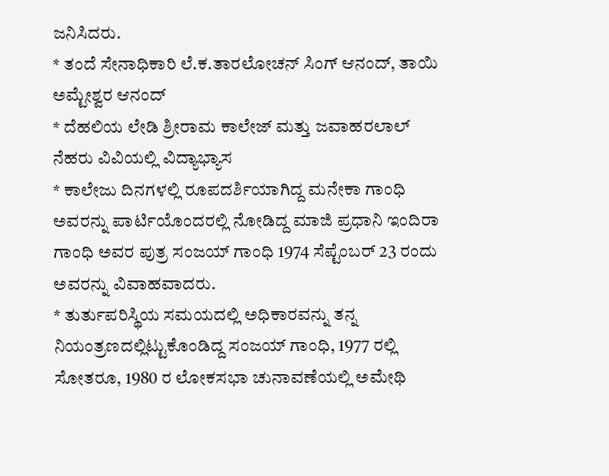ಜನಿಸಿದರು.
* ತಂದೆ ಸೇನಾಧಿಕಾರಿ ಲೆ.ಕ.ತಾರಲೋಚನ್ ಸಿಂಗ್ ಆನಂದ್, ತಾಯಿ ಅಮ್ಟೇಶ್ವರ ಆನಂದ್
* ದೆಹಲಿಯ ಲೇಡಿ ಶ್ರೀರಾಮ ಕಾಲೇಜ್ ಮತ್ತು ಜವಾಹರಲಾಲ್ ನೆಹರು ವಿವಿಯಲ್ಲಿ ವಿದ್ಯಾಭ್ಯಾಸ
* ಕಾಲೇಜು ದಿನಗಳಲ್ಲಿ ರೂಪದರ್ಶಿಯಾಗಿದ್ದ ಮನೇಕಾ ಗಾಂಧಿ ಅವರನ್ನು ಪಾರ್ಟಿಯೊಂದರಲ್ಲಿ ನೋಡಿದ್ದ ಮಾಜಿ ಪ್ರಧಾನಿ ಇಂದಿರಾ ಗಾಂಧಿ ಅವರ ಪುತ್ರ ಸಂಜಯ್ ಗಾಂಧಿ 1974 ಸೆಪ್ಟೆಂಬರ್ 23 ರಂದು ಅವರನ್ನು ವಿವಾಹವಾದರು.
* ತುರ್ತುಪರಿಸ್ಥಿಯ ಸಮಯದಲ್ಲಿ ಅಧಿಕಾರವನ್ನು ತನ್ನ ನಿಯಂತ್ರಣದಲ್ಲಿಟ್ಟುಕೊಂಡಿದ್ದ ಸಂಜಯ್ ಗಾಂಧಿ, 1977 ರಲ್ಲಿ ಸೋತರೂ, 1980 ರ ಲೋಕಸಭಾ ಚುನಾವಣೆಯಲ್ಲಿ ಅಮೇಥಿ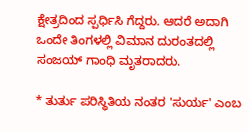ಕ್ಷೇತ್ರದಿಂದ ಸ್ಪರ್ಧಿಸಿ ಗೆದ್ದರು. ಆದರೆ ಅದಾಗಿ ಒಂದೇ ತಿಂಗಳಲ್ಲಿ ವಿಮಾನ ದುರಂತದಲ್ಲಿ ಸಂಜಯ್ ಗಾಂಧಿ ಮೃತರಾದರು.

* ತುರ್ತು ಪರಿಸ್ಥಿತಿಯ ನಂತರ 'ಸುರ್ಯ' ಎಂಬ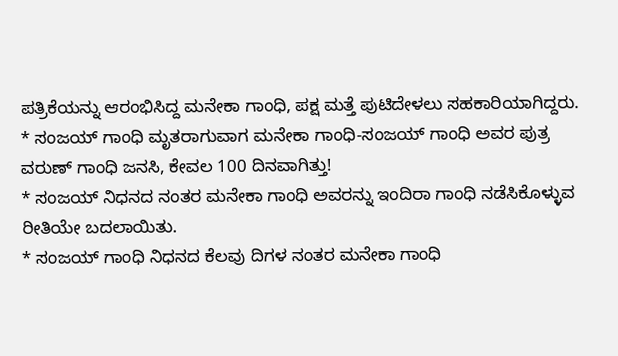ಪತ್ರಿಕೆಯನ್ನು ಆರಂಭಿಸಿದ್ದ ಮನೇಕಾ ಗಾಂಧಿ, ಪಕ್ಷ ಮತ್ತೆ ಪುಟಿದೇಳಲು ಸಹಕಾರಿಯಾಗಿದ್ದರು.
* ಸಂಜಯ್ ಗಾಂಧಿ ಮೃತರಾಗುವಾಗ ಮನೇಕಾ ಗಾಂಧಿ-ಸಂಜಯ್ ಗಾಂಧಿ ಅವರ ಪುತ್ರ ವರುಣ್ ಗಾಂಧಿ ಜನಸಿ, ಕೇವಲ 100 ದಿನವಾಗಿತ್ತು!
* ಸಂಜಯ್ ನಿಧನದ ನಂತರ ಮನೇಕಾ ಗಾಂಧಿ ಅವರನ್ನು ಇಂದಿರಾ ಗಾಂಧಿ ನಡೆಸಿಕೊಳ್ಳುವ ರೀತಿಯೇ ಬದಲಾಯಿತು.
* ಸಂಜಯ್ ಗಾಂಧಿ ನಿಧನದ ಕೆಲವು ದಿಗಳ ನಂತರ ಮನೇಕಾ ಗಾಂಧಿ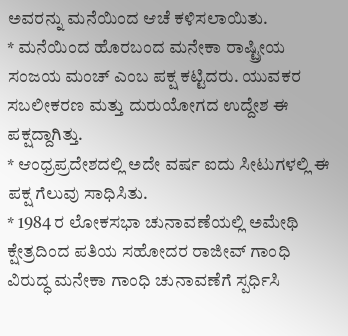ಅವರನ್ನು ಮನೆಯಿಂದ ಆಚೆ ಕಳಿಸಲಾಯಿತು.
* ಮನೆಯಿಂದ ಹೊರಬಂದ ಮನೇಕಾ ರಾಷ್ಟ್ರೀಯ ಸಂಜಯ ಮಂಚ್ ಎಂಬ ಪಕ್ಷ ಕಟ್ಟಿದರು. ಯುವಕರ ಸಬಲೀಕರಣ ಮತ್ತು ದುರುಯೋಗದ ಉದ್ದೇಶ ಈ ಪಕ್ಷದ್ದಾಗಿತ್ತು.
* ಆಂಧ್ರಪ್ರದೇಶದಲ್ಲಿ ಅದೇ ವರ್ಷ ಐದು ಸೀಟುಗಳಲ್ಲಿ ಈ ಪಕ್ಷ ಗೆಲುವು ಸಾಧಿಸಿತು.
* 1984 ರ ಲೋಕಸಭಾ ಚುನಾವಣೆಯಲ್ಲಿ ಅಮೇಥಿ ಕ್ಷೇತ್ರದಿಂದ ಪತಿಯ ಸಹೋದರ ರಾಜೀವ್ ಗಾಂಧಿ ವಿರುದ್ಧ ಮನೇಕಾ ಗಾಂಧಿ ಚುನಾವಣೆಗೆ ಸ್ಪರ್ಧಿಸಿ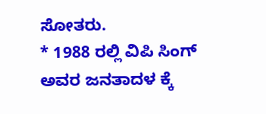ಸೋತರು.
* 1988 ರಲ್ಲಿ ವಿಪಿ ಸಿಂಗ್ ಅವರ ಜನತಾದಳ ಕ್ಕೆ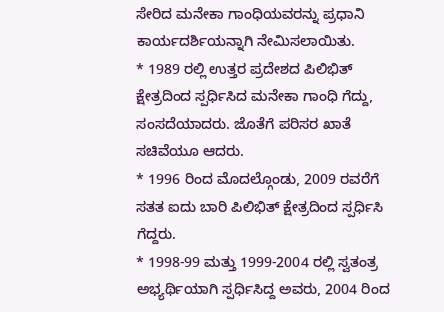ಸೇರಿದ ಮನೇಕಾ ಗಾಂಧಿಯವರನ್ನು ಪ್ರಧಾನಿ ಕಾರ್ಯದರ್ಶಿಯನ್ನಾಗಿ ನೇಮಿಸಲಾಯಿತು.
* 1989 ರಲ್ಲಿ ಉತ್ತರ ಪ್ರದೇಶದ ಪಿಲಿಭಿತ್ ಕ್ಷೇತ್ರದಿಂದ ಸ್ಪರ್ಧಿಸಿದ ಮನೇಕಾ ಗಾಂಧಿ ಗೆದ್ದು, ಸಂಸದೆಯಾದರು. ಜೊತೆಗೆ ಪರಿಸರ ಖಾತೆ ಸಚಿವೆಯೂ ಆದರು.
* 1996 ರಿಂದ ಮೊದಲ್ಗೊಂಡು, 2009 ರವರೆಗೆ ಸತತ ಐದು ಬಾರಿ ಪಿಲಿಭಿತ್ ಕ್ಷೇತ್ರದಿಂದ ಸ್ಪರ್ಧಿಸಿ ಗೆದ್ದರು.
* 1998-99 ಮತ್ತು 1999-2004 ರಲ್ಲಿ ಸ್ವತಂತ್ರ ಅಭ್ಯರ್ಥಿಯಾಗಿ ಸ್ಪರ್ಧಿಸಿದ್ದ ಅವರು, 2004 ರಿಂದ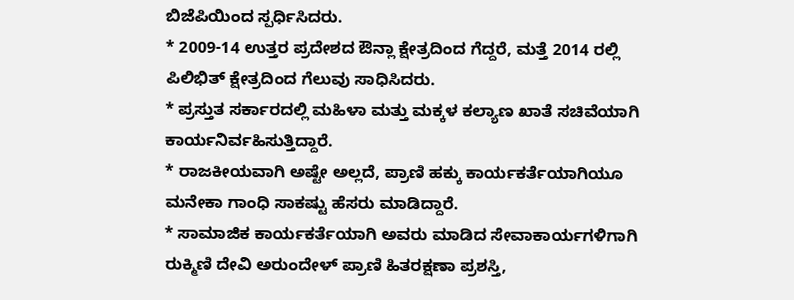ಬಿಜೆಪಿಯಿಂದ ಸ್ಪರ್ಧಿಸಿದರು.
* 2009-14 ಉತ್ತರ ಪ್ರದೇಶದ ಔನ್ಲಾ ಕ್ಷೇತ್ರದಿಂದ ಗೆದ್ದರೆ, ಮತ್ತೆ 2014 ರಲ್ಲಿ ಪಿಲಿಭಿತ್ ಕ್ಷೇತ್ರದಿಂದ ಗೆಲುವು ಸಾಧಿಸಿದರು.
* ಪ್ರಸ್ತುತ ಸರ್ಕಾರದಲ್ಲಿ ಮಹಿಳಾ ಮತ್ತು ಮಕ್ಕಳ ಕಲ್ಯಾಣ ಖಾತೆ ಸಚಿವೆಯಾಗಿ ಕಾರ್ಯನಿರ್ವಹಿಸುತ್ತಿದ್ದಾರೆ.
* ರಾಜಕೀಯವಾಗಿ ಅಷ್ಟೇ ಅಲ್ಲದೆ, ಪ್ರಾಣಿ ಹಕ್ಕು ಕಾರ್ಯಕರ್ತೆಯಾಗಿಯೂ ಮನೇಕಾ ಗಾಂಧಿ ಸಾಕಷ್ಟು ಹೆಸರು ಮಾಡಿದ್ದಾರೆ.
* ಸಾಮಾಜಿಕ ಕಾರ್ಯಕರ್ತೆಯಾಗಿ ಅವರು ಮಾಡಿದ ಸೇವಾಕಾರ್ಯಗಳಿಗಾಗಿ ರುಕ್ಮಿಣಿ ದೇವಿ ಅರುಂದೇಳ್ ಪ್ರಾಣಿ ಹಿತರಕ್ಷಣಾ ಪ್ರಶಸ್ತಿ,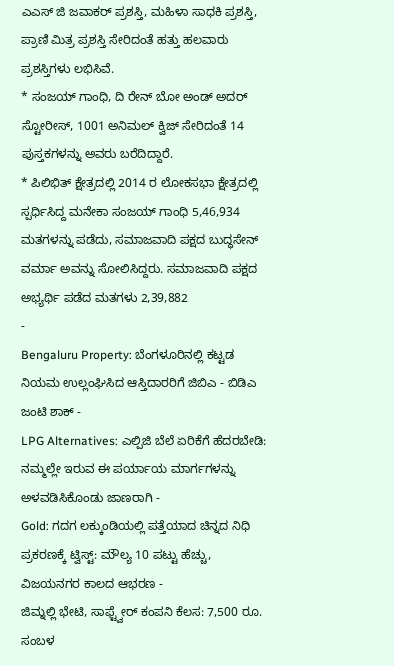ಎಎಸ್ ಜಿ ಜವಾಕರ್ ಪ್ರಶಸ್ತಿ, ಮಹಿಳಾ ಸಾಧಕಿ ಪ್ರಶಸ್ತಿ, ಪ್ರಾಣಿ ಮಿತ್ರ ಪ್ರಶಸ್ತಿ ಸೇರಿದಂತೆ ಹತ್ತು ಹಲವಾರು ಪ್ರಶಸ್ತಿಗಳು ಲಭಿಸಿವೆ.
* ಸಂಜಯ್ ಗಾಂಧಿ, ದಿ ರೇನ್ ಬೋ ಅಂಡ್ ಅದರ್ ಸ್ಟೋರೀಸ್, 1001 ಅನಿಮಲ್ ಕ್ವಿಜ್ ಸೇರಿದಂತೆ 14 ಪುಸ್ತಕಗಳನ್ನು ಅವರು ಬರೆದಿದ್ದಾರೆ.
* ಪಿಲಿಭಿತ್ ಕ್ಷೇತ್ರದಲ್ಲಿ 2014 ರ ಲೋಕಸಭಾ ಕ್ಷೇತ್ರದಲ್ಲಿ ಸ್ಪರ್ಧಿಸಿದ್ದ ಮನೇಕಾ ಸಂಜಯ್ ಗಾಂಧಿ 5,46,934 ಮತಗಳನ್ನು ಪಡೆದು, ಸಮಾಜವಾದಿ ಪಕ್ಷದ ಬುದ್ಧಸೇನ್ ವರ್ಮಾ ಅವನ್ನು ಸೋಲಿಸಿದ್ದರು. ಸಮಾಜವಾದಿ ಪಕ್ಷದ ಅಭ್ಯರ್ಥಿ ಪಡೆದ ಮತಗಳು 2,39,882
-
Bengaluru Property: ಬೆಂಗಳೂರಿನಲ್ಲಿ ಕಟ್ಟಡ ನಿಯಮ ಉಲ್ಲಂಘಿಸಿದ ಆಸ್ತಿದಾರರಿಗೆ ಜಿಬಿಎ - ಬಿಡಿಎ ಜಂಟಿ ಶಾಕ್ -
LPG Alternatives: ಎಲ್ಪಿಜಿ ಬೆಲೆ ಏರಿಕೆಗೆ ಹೆದರಬೇಡಿ: ನಮ್ಮಲ್ಲೇ ಇರುವ ಈ ಪರ್ಯಾಯ ಮಾರ್ಗಗಳನ್ನು ಅಳವಡಿಸಿಕೊಂಡು ಜಾಣರಾಗಿ -
Gold: ಗದಗ ಲಕ್ಕುಂಡಿಯಲ್ಲಿ ಪತ್ತೆಯಾದ ಚಿನ್ನದ ನಿಧಿ ಪ್ರಕರಣಕ್ಕೆ ಟ್ವಿಸ್ಟ್: ಮೌಲ್ಯ 10 ಪಟ್ಟು ಹೆಚ್ಚು, ವಿಜಯನಗರ ಕಾಲದ ಆಭರಣ -
ಜಿಮ್ನಲ್ಲಿ ಭೇಟಿ, ಸಾಫ್ಟ್ವೇರ್ ಕಂಪನಿ ಕೆಲಸ: 7,500 ರೂ. ಸಂಬಳ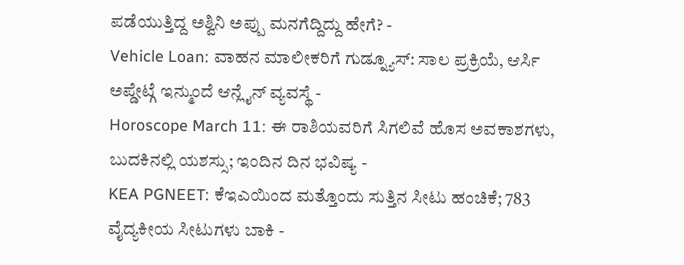ಪಡೆಯುತ್ತಿದ್ದ ಅಶ್ವಿನಿ ಅಪ್ಪು ಮನಗೆದ್ದಿದ್ದು ಹೇಗೆ? -
Vehicle Loan: ವಾಹನ ಮಾಲೀಕರಿಗೆ ಗುಡ್ನ್ಯೂಸ್: ಸಾಲ ಪ್ರಕ್ರಿಯೆ, ಆರ್ಸಿ ಅಪ್ಡೇಟ್ಗೆ ಇನ್ಮುಂದೆ ಆನ್ಲೈನ್ ವ್ಯವಸ್ಥೆ -
Horoscope March 11: ಈ ರಾಶಿಯವರಿಗೆ ಸಿಗಲಿವೆ ಹೊಸ ಅವಕಾಶಗಳು, ಬುದಕಿನಲ್ಲಿ ಯಶಸ್ಸು; ಇಂದಿನ ದಿನ ಭವಿಷ್ಯ -
KEA PGNEET: ಕೆಇಎಯಿಂದ ಮತ್ತೊಂದು ಸುತ್ತಿನ ಸೀಟು ಹಂಚಿಕೆ; 783 ವೈದ್ಯಕೀಯ ಸೀಟುಗಳು ಬಾಕಿ -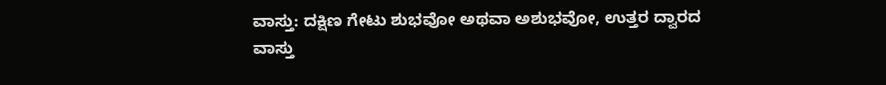ವಾಸ್ತು: ದಕ್ಷಿಣ ಗೇಟು ಶುಭವೋ ಅಥವಾ ಅಶುಭವೋ, ಉತ್ತರ ದ್ವಾರದ ವಾಸ್ತು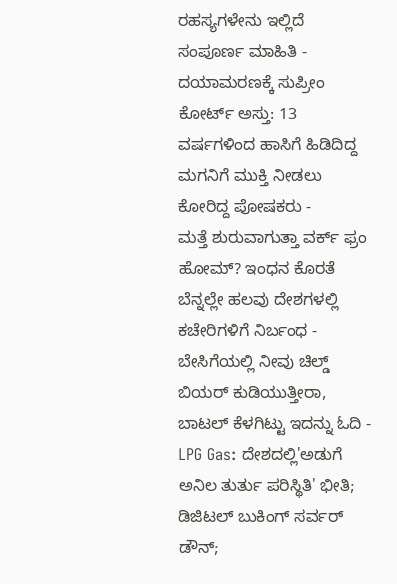ರಹಸ್ಯಗಳೇನು ಇಲ್ಲಿದೆ ಸಂಪೂರ್ಣ ಮಾಹಿತಿ -
ದಯಾಮರಣಕ್ಕೆ ಸುಪ್ರೀಂ ಕೋರ್ಟ್ ಅಸ್ತು: 13 ವರ್ಷಗಳಿಂದ ಹಾಸಿಗೆ ಹಿಡಿದಿದ್ದ ಮಗನಿಗೆ ಮುಕ್ತಿ ನೀಡಲು ಕೋರಿದ್ದ ಪೋಷಕರು -
ಮತ್ತೆ ಶುರುವಾಗುತ್ತಾ ವರ್ಕ್ ಫ್ರಂ ಹೋಮ್? ಇಂಧನ ಕೊರತೆ ಬೆನ್ನಲ್ಲೇ ಹಲವು ದೇಶಗಳಲ್ಲಿ ಕಚೇರಿಗಳಿಗೆ ನಿರ್ಬಂಧ -
ಬೇಸಿಗೆಯಲ್ಲಿ ನೀವು ಚಿಲ್ಡ್ ಬಿಯರ್ ಕುಡಿಯುತ್ತೀರಾ, ಬಾಟಲ್ ಕೆಳಗಿಟ್ಟು ಇದನ್ನು ಓದಿ -
LPG Gas: ದೇಶದಲ್ಲಿ'ಅಡುಗೆ ಅನಿಲ ತುರ್ತು ಪರಿಸ್ಥಿತಿ' ಭೀತಿ; ಡಿಜಿಟಲ್ ಬುಕಿಂಗ್ ಸರ್ವರ್ ಡೌನ್;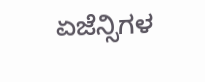ಏಜೆನ್ಸಿಗಳ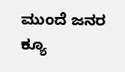ಮುಂದೆ ಜನರ ಕ್ಯೂ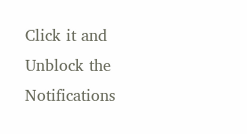Click it and Unblock the Notifications